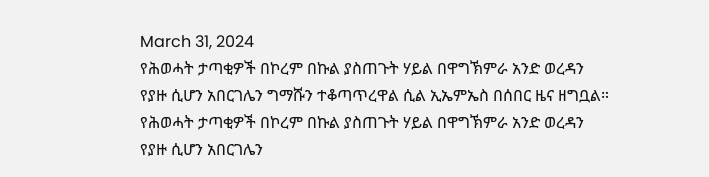March 31, 2024
የሕወሓት ታጣቂዎች በኮረም በኩል ያስጠጉት ሃይል በዋግኽምራ አንድ ወረዳን የያዙ ሲሆን አበርገሌን ግማሹን ተቆጣጥረዋል ሲል ኢኤምኤስ በሰበር ዜና ዘግቧል።
የሕወሓት ታጣቂዎች በኮረም በኩል ያስጠጉት ሃይል በዋግኽምራ አንድ ወረዳን የያዙ ሲሆን አበርገሌን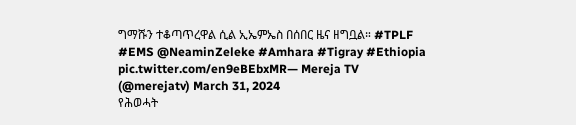ግማሹን ተቆጣጥረዋል ሲል ኢኤምኤስ በሰበር ዜና ዘግቧል። #TPLF #EMS @NeaminZeleke #Amhara #Tigray #Ethiopia pic.twitter.com/en9eBEbxMR— Mereja TV (@merejatv) March 31, 2024
የሕወሓት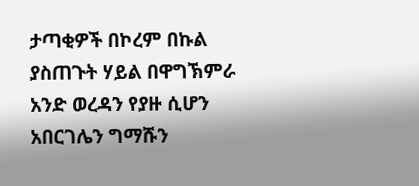ታጣቂዎች በኮረም በኩል ያስጠጉት ሃይል በዋግኽምራ አንድ ወረዳን የያዙ ሲሆን አበርገሌን ግማሹን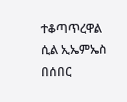ተቆጣጥረዋል ሲል ኢኤምኤስ በሰበር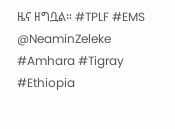ዜና ዘግቧል። #TPLF #EMS @NeaminZeleke #Amhara #Tigray #Ethiopia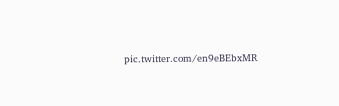pic.twitter.com/en9eBEbxMR